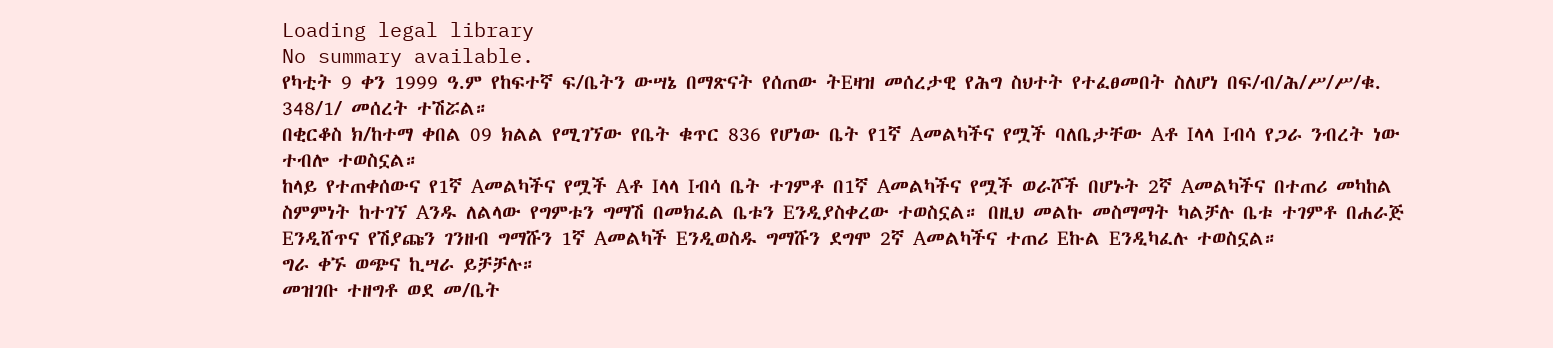Loading legal library
No summary available.
የካቲት 9 ቀን 1999 ዓ.ም የከፍተኛ ፍ/ቤትን ውሣኔ በማጽናት የሰጠው ትEዛዝ መሰረታዊ የሕግ ስህተት የተፈፀመበት ስለሆነ በፍ/ብ/ሕ/ሥ/ሥ/ቁ. 348/1/ መሰረት ተሽሯል።
በቂርቆስ ክ/ከተማ ቀበል 09 ክልል የሚገኘው የቤት ቁጥር 836 የሆነው ቤት የ1ኛ Aመልካችና የሟች ባለቤታቸው Aቶ Iላላ Iብሳ የጋራ ንብረት ነው ተብሎ ተወስኗል።
ከላይ የተጠቀሰውና የ1ኛ Aመልካችና የሟች Aቶ Iላላ Iብሳ ቤት ተገምቶ በ1ኛ Aመልካችና የሟች ወራሾች በሆኑት 2ኛ Aመልካችና በተጠሪ መካከል ስምምነት ከተገኘ Aንዱ ለልላው የግምቱን ግማሽ በመክፈል ቤቱን Eንዲያስቀረው ተወስኗል። በዚህ መልኩ መስማማት ካልቻሉ ቤቱ ተገምቶ በሐራጅ Eንዲሸጥና የሽያጩን ገንዘብ ግማሹን 1ኛ Aመልካች Eንዲወስዱ ግማሹን ደግሞ 2ኛ Aመልካችና ተጠሪ Eኩል Eንዲካፈሉ ተወስኗል።
ግራ ቀኙ ወጭና ኪሣራ ይቻቻሉ።
መዝገቡ ተዘግቶ ወደ መ/ቤት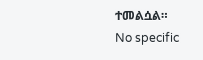ተመልሷል።
No specific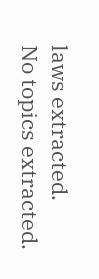laws extracted.
No topics extracted.